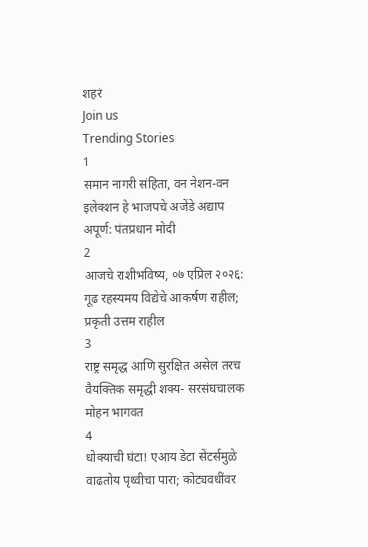शहरं
Join us
Trending Stories
1
समान नागरी संहिता, वन नेशन-वन इलेक्शन हे भाजपचे अजेंडे अद्याप अपूर्ण: पंतप्रधान मोदी
2
आजचे राशीभविष्य, ०७ एप्रिल २०२६: गूढ रहस्यमय विद्येचे आकर्षण राहील; प्रकृती उत्तम राहील
3
राष्ट्र समृद्ध आणि सुरक्षित असेल तरच वैयक्तिक समृद्धी शक्य- सरसंघचालक मोहन भागवत
4
धोक्याची घंटा! एआय डेटा सेंटर्समुळे वाढतोय पृथ्वीचा पारा; कोट्यवधींवर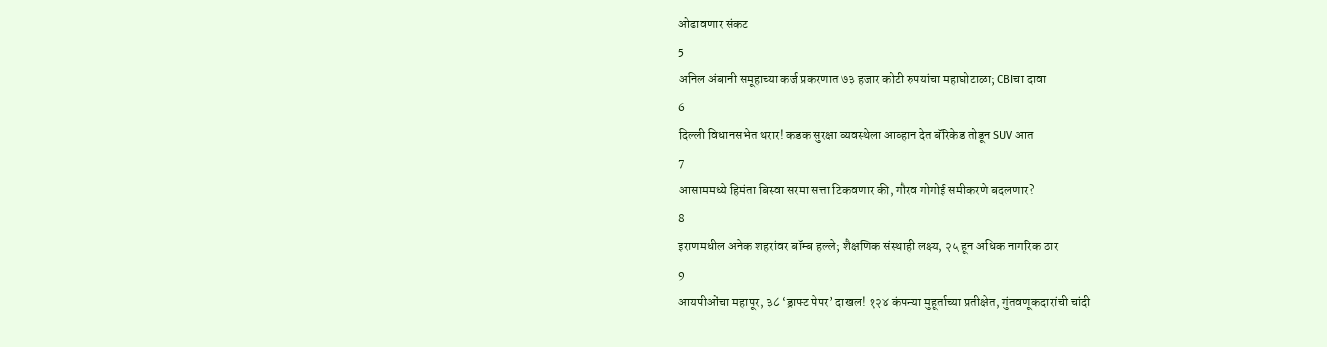ओढावणार संकट
5
अनिल अंबानी समूहाच्या कर्ज प्रकरणात ७३ हजार कोटी रुपयांचा महाघोटाळा; CBIचा दावा
6
दिल्ली विधानसभेत थरार! कडक सुरक्षा व्यवस्थेला आव्हान देत बॅरिकेड तोडून SUV आत
7
आसाममध्ये हिमंता बिस्वा सरमा सत्ता टिकवणार की, गौरव गोगोई समीकरणे बदलणार?
8
इराणमधील अनेक शहरांवर बॉम्ब हल्ले; शैक्षणिक संस्थाही लक्ष्य, २५ हून अधिक नागरिक ठार
9
आयपीओंचा महापूर, ३८ ‘ड्राफ्ट पेपर’ दाखल! १२४ कंपन्या मुहूर्ताच्या प्रतीक्षेत, गुंतवणूकदारांची चांदी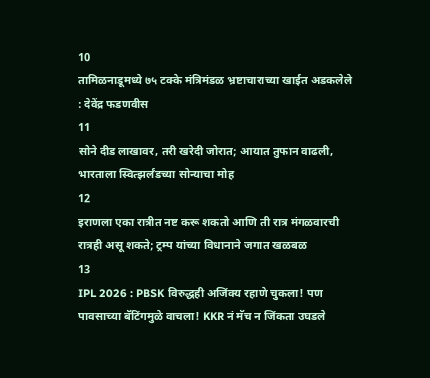10
तामिळनाडूमध्ये ७५ टक्के मंत्रिमंडळ भ्रष्टाचाराच्या खाईत अडकलेले : देवेंद्र फडणवीस
11
सोने दीड लाखावर, तरी खरेदी जोरात; आयात तुफान वाढली, भारताला स्वित्झर्लंडच्या सोन्याचा मोह
12
इराणला एका रात्रीत नष्ट करू शकतो आणि ती रात्र मंगळवारची रात्रही असू शकते; ट्रम्प यांच्या विधानाने जगात खळबळ
13
IPL 2026 : PBSK विरुद्धही अजिंक्य रहाणे चुकला! पण पावसाच्या बॅटिंगमुळे वाचला! KKR नं मॅच न जिंकता उघडले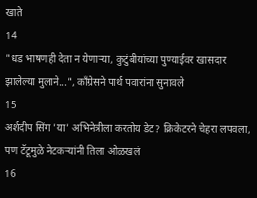खाते
14
"धड भाषणही देता न येणाऱ्या, कुटुंबीयांच्या पुण्याईवर खासदार झालेल्या मुलाने...", काँग्रेसने पार्थ पवारांना सुनावले
15
अर्शदीप सिंग 'या' अभिनेत्रीला करतोय डेट? क्रिकेटरने चेहरा लपवला, पण टॅटूमुळे नेटकऱ्यांनी तिला ओळखलं
16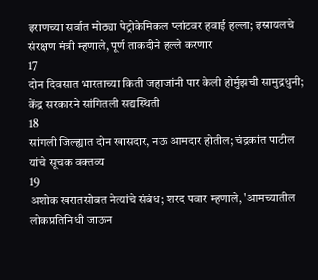इराणच्या सर्वात मोठ्या पेट्रोकेमिकल प्लांटवर हवाई हल्ला; इस्रायलचे संरक्षण मंत्री म्हणाले, पूर्ण ताकदीने हल्ले करणार
17
दोन दिवसात भारताच्या किती जहाजांनी पार केली होर्मुझची सामुद्रधुनी; केंद्र सरकारने सांगितली सद्यस्थिती
18
सांगली जिल्ह्यात दोन खासदार, नऊ आमदार होतील; चंद्रकांत पाटील यांचे सूचक वक्तव्य
19
अशोक खरातसोबत नेत्यांचे संबंध; शरद पवार म्हणाले, 'आमच्यातील लोकप्रतिनिधी जाऊन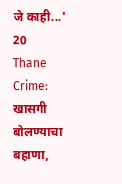जे काही...'
20
Thane Crime: खासगी बोलण्याचा बहाणा,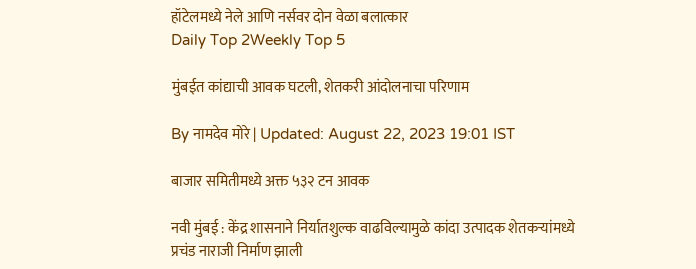हॉटेलमध्ये नेले आणि नर्सवर दोन वेळा बलात्कार
Daily Top 2Weekly Top 5

मुंबईत कांद्याची आवक घटली, शेतकरी आंदोलनाचा परिणाम

By नामदेव मोरे | Updated: August 22, 2023 19:01 IST

बाजार समितीमध्ये अक्त ५३२ टन आवक

नवी मुंबई : केंद्र शासनाने निर्यातशुल्क वाढविल्यामुळे कांदा उत्पादक शेतकऱ्यांमध्ये प्रचंड नाराजी निर्माण झाली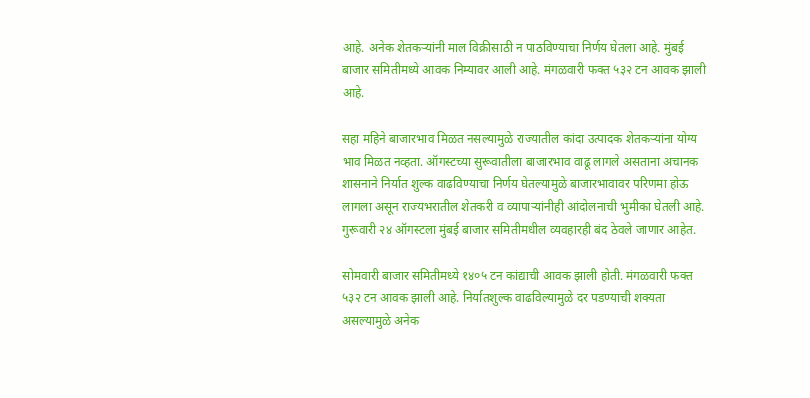आहे. अनेक शेतकऱ्यांनी माल विक्रीसाठी न पाठविण्याचा निर्णय घेतला आहे. मुंबई बाजार समितीमध्ये आवक निम्यावर आली आहे. मंगळवारी फक्त ५३२ टन आवक झाली आहे.

सहा महिने बाजारभाव मिळत नसल्यामुळे राज्यातील कांदा उत्पादक शेतकऱ्यांना योग्य भाव मिळत नव्हता. ऑगस्टच्या सुरूवातीला बाजारभाव वाढू लागले असताना अचानक शासनाने निर्यात शुल्क वाढविण्याचा निर्णय घेतल्यामुळे बाजारभावावर परिणमा होऊ लागला असून राज्यभरातील शेतकरी व व्यापाऱ्यांनीही आंदोलनाची भुमीका घेतली आहे. गुरूवारी २४ ऑगस्टला मुंबई बाजार समितीमधील व्यवहारही बंद ठेवले जाणार आहेत.

सोमवारी बाजार समितीमध्ये १४०५ टन कांद्याची आवक झाली होती. मंगळवारी फक्त ५३२ टन आवक झाली आहे. निर्यातशुल्क वाढविल्यामुळे दर पडण्याची शक्यता असल्यामुळे अनेक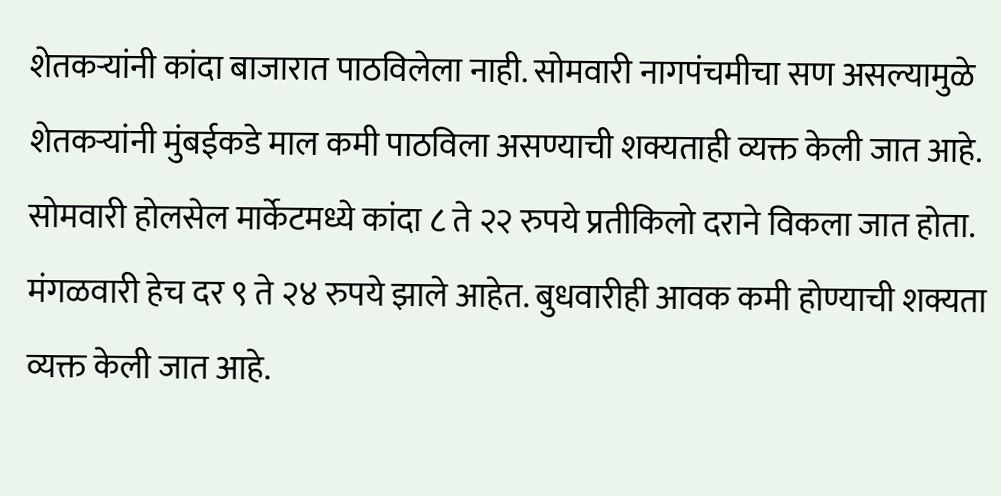शेतकऱ्यांनी कांदा बाजारात पाठविलेला नाही. सोमवारी नागपंचमीचा सण असल्यामुळे शेतकऱ्यांनी मुंबईकडे माल कमी पाठविला असण्याची शक्यताही व्यक्त केली जात आहे. सोमवारी होलसेल मार्केटमध्ये कांदा ८ ते २२ रुपये प्रतीकिलो दराने विकला जात होता. मंगळवारी हेच दर ९ ते २४ रुपये झाले आहेत. बुधवारीही आवक कमी होण्याची शक्यता व्यक्त केली जात आहे.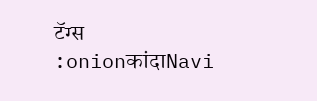टॅग्स :onionकांदाNavi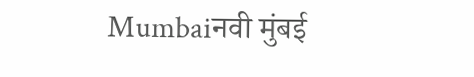Mumbaiनवी मुंबई